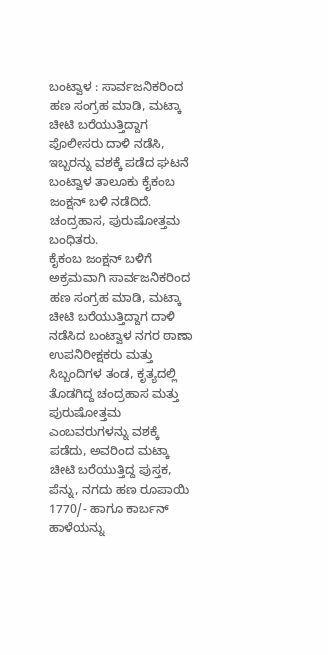ಬಂಟ್ವಾಳ : ಸಾರ್ವಜನಿಕರಿಂದ ಹಣ ಸಂಗ್ರಹ ಮಾಡಿ, ಮಟ್ಕಾ ಚೀಟಿ ಬರೆಯುತ್ತಿದ್ದಾಗ ಪೊಲೀಸರು ದಾಳಿ ನಡೆಸಿ, ಇಬ್ಬರನ್ನು ವಶಕ್ಕೆ ಪಡೆದ ಘಟನೆ ಬಂಟ್ವಾಳ ತಾಲೂಕು ಕೈಕಂಬ ಜಂಕ್ಷನ್ ಬಳಿ ನಡೆದಿದೆ.
ಚಂದ್ರಹಾಸ, ಪುರುಷೋತ್ತಮ ಬಂಧಿತರು.
ಕೈಕಂಬ ಜಂಕ್ಷನ್ ಬಳಿಗೆ ಅಕ್ರಮವಾಗಿ ಸಾರ್ವಜನಿಕರಿಂದ ಹಣ ಸಂಗ್ರಹ ಮಾಡಿ, ಮಟ್ಕಾ ಚೀಟಿ ಬರೆಯುತ್ತಿದ್ದಾಗ ದಾಳಿ ನಡೆಸಿದ ಬಂಟ್ವಾಳ ನಗರ ಠಾಣಾ ಉಪನಿರೀಕ್ಷಕರು ಮತ್ತು ಸಿಬ್ಬಂದಿಗಳ ತಂಡ, ಕೃತ್ಯದಲ್ಲಿ ತೊಡಗಿದ್ದ ಚಂದ್ರಹಾಸ ಮತ್ತು ಪುರುಷೋತ್ತಮ ಎಂಬವರುಗಳನ್ನು ವಶಕ್ಕೆ ಪಡೆದು, ಅವರಿಂದ ಮಟ್ಕಾ ಚೀಟಿ ಬರೆಯುತ್ತಿದ್ದ ಪುಸ್ತಕ, ಪೆನ್ನು, ನಗದು ಹಣ ರೂಪಾಯಿ 1770/- ಹಾಗೂ ಕಾರ್ಬನ್ ಹಾಳೆಯನ್ನು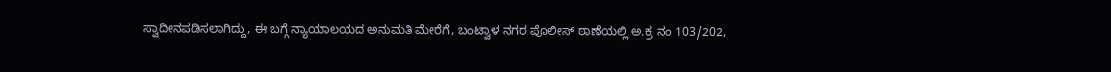ಸ್ವಾದೀನಪಡಿಸಲಾಗಿದ್ದು, ಈ ಬಗ್ಗೆ ನ್ಯಾಯಾಲಯದ ಅನುಮತಿ ಮೇರೆಗೆ, ಬಂಟ್ವಾಳ ನಗರ ಪೊಲೀಸ್ ಠಾಣೆಯಲ್ಲಿ ಅ.ಕ್ರ ನಂ 103/202,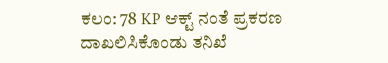ಕಲಂ: 78 KP ಆಕ್ಟ್ ನಂತೆ ಪ್ರಕರಣ ದಾಖಲಿಸಿಕೊಂಡು ತನಿಖೆ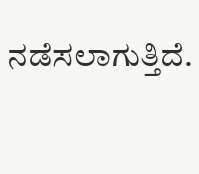ನಡೆಸಲಾಗುತ್ತಿದೆ.